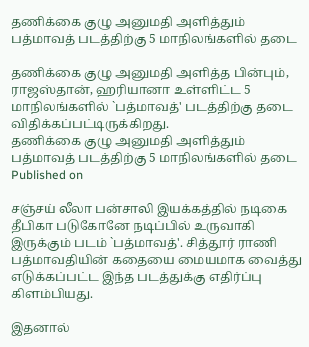தணிக்கை குழு அனுமதி அளித்தும் பத்மாவத் படத்திற்கு 5 மாநிலங்களில் தடை

தணிக்கை குழு அனுமதி அளித்த பின்பும், ராஜஸ்தான், ஹரியானா உள்ளிட்ட 5 மாநிலங்களில் `பத்மாவத்' படத்திற்கு தடை விதிக்கப்பட்டிருக்கிறது.
தணிக்கை குழு அனுமதி அளித்தும் பத்மாவத் படத்திற்கு 5 மாநிலங்களில் தடை
Published on

சஞ்சய் லீலா பன்சாலி இயக்கத்தில் நடிகை தீபிகா படுகோனே நடிப்பில் உருவாகி இருக்கும் படம் `பத்மாவத்'. சித்தூர் ராணி பத்மாவதியின் கதையை மையமாக வைத்து எடுக்கப்பட்ட இந்த படத்துக்கு எதிர்ப்பு கிளம்பியது.

இதனால்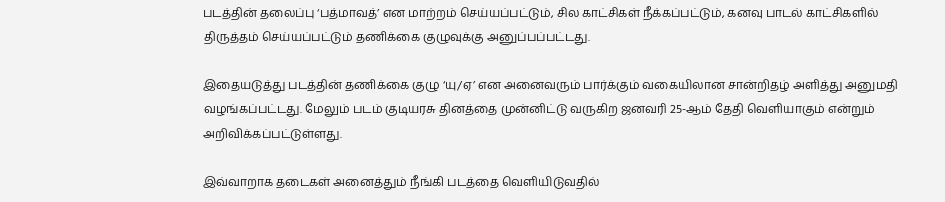படத்தின் தலைப்பு ‘பத்மாவத்’ என மாற்றம் செய்யப்பட்டும், சில காட்சிகள் நீக்கப்பட்டும், கனவு பாடல் காட்சிகளில் திருத்தம் செய்யப்பட்டும் தணிக்கை குழுவுக்கு அனுப்பப்பட்டது.

இதையடுத்து படத்தின் தணிக்கை குழு ‘யு/ஏ’ என அனைவரும் பார்க்கும் வகையிலான சான்றிதழ் அளித்து அனுமதி வழங்கப்பட்டது. மேலும் படம் குடியரசு தினத்தை முன்னிட்டு வருகிற ஜனவரி 25-ஆம் தேதி வெளியாகும் என்றும் அறிவிக்கப்பட்டுள்ளது.

இவ்வாறாக தடைகள் அனைத்தும் நீங்கி படத்தை வெளியிடுவதில்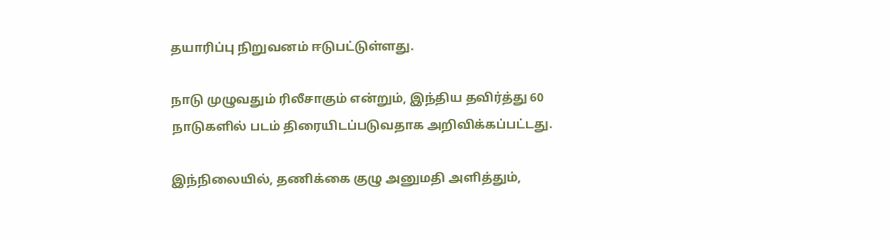தயாரிப்பு நிறுவனம் ஈடுபட்டுள்ளது.

நாடு முழுவதும் ரிலீசாகும் என்றும், இந்திய தவிர்த்து 60 நாடுகளில் படம் திரையிடப்படுவதாக அறிவிக்கப்பட்டது.

இந்நிலையில், தணிக்கை குழு அனுமதி அளித்தும்,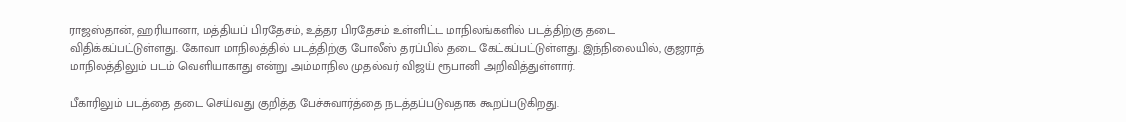ராஜஸ்தான், ஹரியானா, மத்தியப் பிரதேசம், உத்தர பிரதேசம் உள்ளிட்ட மாநிலங்களில் படத்திற்கு தடை விதிக்கப்பட்டுள்ளது. கோவா மாநிலத்தில் படத்திற்கு போலீஸ் தரப்பில் தடை கேட்கப்பட்டுள்ளது. இந்நிலையில், குஜராத் மாநிலத்திலும் படம் வெளியாகாது என்று அம்மாநில முதல்வர் விஜய் ரூபானி அறிவித்துள்ளார்.

பீகாரிலும் படத்தை தடை செய்வது குறித்த பேச்சுவார்த்தை நடத்தப்படுவதாக கூறப்படுகிறது.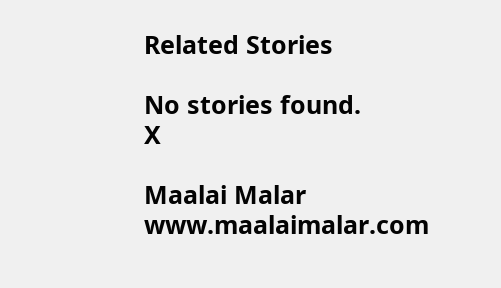Related Stories

No stories found.
X

Maalai Malar
www.maalaimalar.com